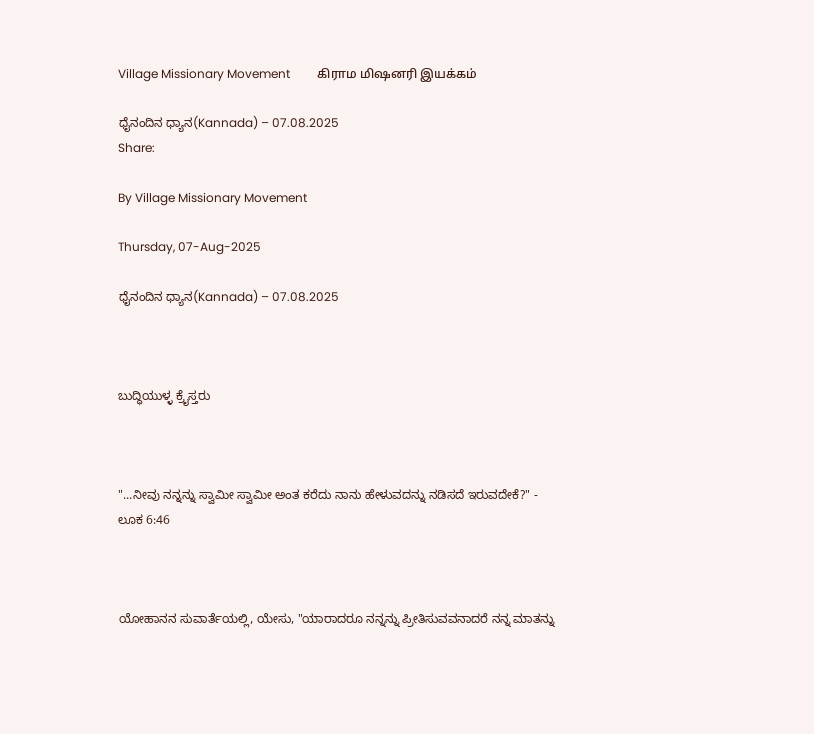Village Missionary Movement         கிராம மிஷனரி இயக்கம்

ಧೈನಂದಿನ ಧ್ಯಾನ(Kannada) – 07.08.2025
Share:

By Village Missionary Movement

Thursday, 07-Aug-2025

ಧೈನಂದಿನ ಧ್ಯಾನ(Kannada) – 07.08.2025



ಬುದ್ಧಿಯುಳ್ಳ ಕ್ರೈಸ್ತರು



"...ನೀವು ನನ್ನನ್ನು ಸ್ವಾಮೀ ಸ್ವಾಮೀ ಅಂತ ಕರೆದು ನಾನು ಹೇಳುವದನ್ನು ನಡಿಸದೆ ಇರುವದೇಕೆ?" - ಲೂಕ 6:46



ಯೋಹಾನನ ಸುವಾರ್ತೆಯಲ್ಲಿ, ಯೇಸು, "ಯಾರಾದರೂ ನನ್ನನ್ನು ಪ್ರೀತಿಸುವವನಾದರೆ ನನ್ನ ಮಾತನ್ನು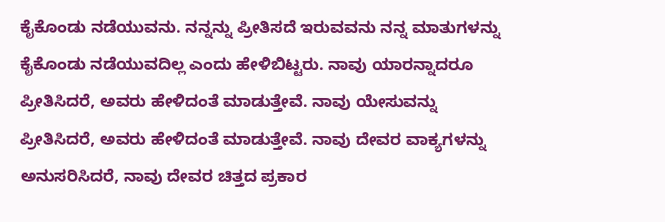ಕೈಕೊಂಡು ನಡೆಯುವನು. ನನ್ನನ್ನು ಪ್ರೀತಿಸದೆ ಇರುವವನು ನನ್ನ ಮಾತುಗಳನ್ನು ಕೈಕೊಂಡು ನಡೆಯುವದಿಲ್ಲ ಎಂದು ಹೇಳಿಬಿಟ್ಟರು. ನಾವು ಯಾರನ್ನಾದರೂ ಪ್ರೀತಿಸಿದರೆ, ಅವರು ಹೇಳಿದಂತೆ ಮಾಡುತ್ತೇವೆ. ನಾವು ಯೇಸುವನ್ನು ಪ್ರೀತಿಸಿದರೆ, ಅವರು ಹೇಳಿದಂತೆ ಮಾಡುತ್ತೇವೆ. ನಾವು ದೇವರ ವಾಕ್ಯಗಳನ್ನು ಅನುಸರಿಸಿದರೆ, ನಾವು ದೇವರ ಚಿತ್ತದ ಪ್ರಕಾರ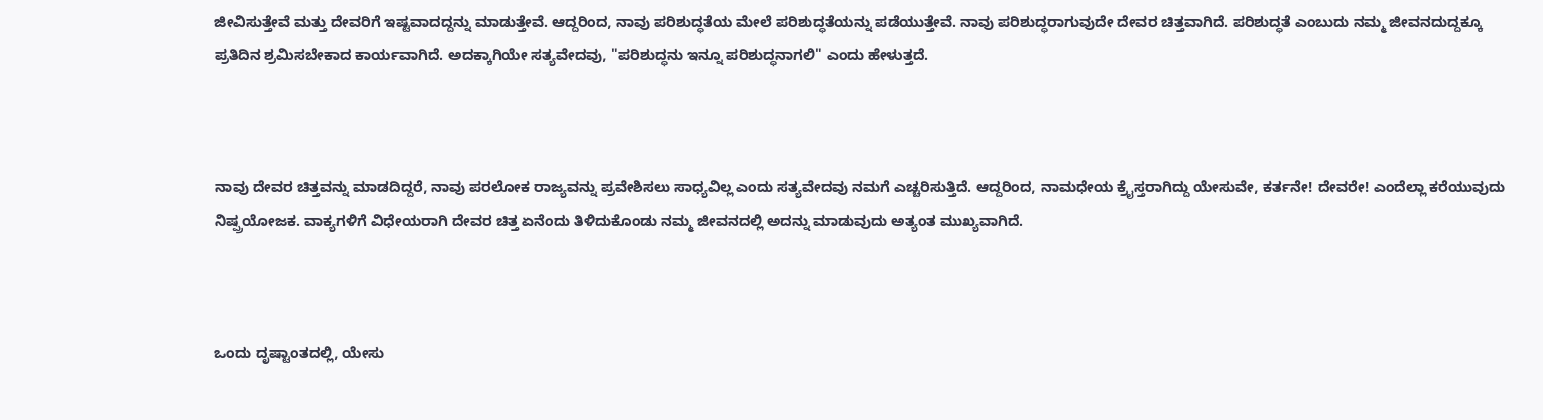ಜೀವಿಸುತ್ತೇವೆ ಮತ್ತು ದೇವರಿಗೆ ಇಷ್ಟವಾದದ್ದನ್ನು ಮಾಡುತ್ತೇವೆ. ಆದ್ದರಿಂದ, ನಾವು ಪರಿಶುದ್ಧತೆಯ ಮೇಲೆ ಪರಿಶುದ್ಧತೆಯನ್ನು ಪಡೆಯುತ್ತೇವೆ. ನಾವು ಪರಿಶುದ್ಧರಾಗುವುದೇ ದೇವರ ಚಿತ್ತವಾಗಿದೆ. ಪರಿಶುದ್ಧತೆ ಎಂಬುದು ನಮ್ಮ ಜೀವನದುದ್ದಕ್ಕೂ ಪ್ರತಿದಿನ ಶ್ರಮಿಸಬೇಕಾದ ಕಾರ್ಯವಾಗಿದೆ. ಅದಕ್ಕಾಗಿಯೇ ಸತ್ಯವೇದವು, "ಪರಿಶುದ್ಧನು ಇನ್ನೂ ಪರಿಶುದ್ಧನಾಗಲಿ" ಎಂದು ಹೇಳುತ್ತದೆ.



ನಾವು ದೇವರ ಚಿತ್ತವನ್ನು ಮಾಡದಿದ್ದರೆ, ನಾವು ಪರಲೋಕ ರಾಜ್ಯವನ್ನು ಪ್ರವೇಶಿಸಲು ಸಾಧ್ಯವಿಲ್ಲ ಎಂದು ಸತ್ಯವೇದವು ನಮಗೆ ಎಚ್ಚರಿಸುತ್ತಿದೆ. ಆದ್ದರಿಂದ, ನಾಮಧೇಯ ಕ್ರೈಸ್ತರಾಗಿದ್ದು ಯೇಸುವೇ, ಕರ್ತನೇ! ದೇವರೇ! ಎಂದೆಲ್ಲಾ ಕರೆಯುವುದು ನಿಷ್ಪ್ರಯೋಜಕ. ವಾಕ್ಯಗಳಿಗೆ ವಿಧೇಯರಾಗಿ ದೇವರ ಚಿತ್ತ ಏನೆಂದು ತಿಳಿದುಕೊಂಡು ನಮ್ಮ ಜೀವನದಲ್ಲಿ ಅದನ್ನು ಮಾಡುವುದು ಅತ್ಯಂತ ಮುಖ್ಯವಾಗಿದೆ.



ಒಂದು ದೃಷ್ಟಾಂತದಲ್ಲಿ, ಯೇಸು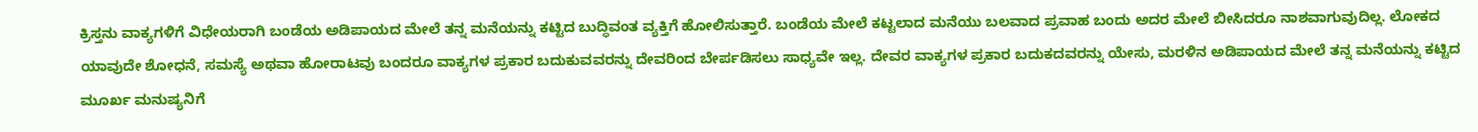ಕ್ರಿಸ್ತನು ವಾಕ್ಯಗಳಿಗೆ ವಿಧೇಯರಾಗಿ ಬಂಡೆಯ ಅಡಿಪಾಯದ ಮೇಲೆ ತನ್ನ ಮನೆಯನ್ನು ಕಟ್ಟಿದ ಬುದ್ಧಿವಂತ ವ್ಯಕ್ತಿಗೆ ಹೋಲಿಸುತ್ತಾರೆ. ಬಂಡೆಯ ಮೇಲೆ ಕಟ್ಟಲಾದ ಮನೆಯು ಬಲವಾದ ಪ್ರವಾಹ ಬಂದು ಅದರ ಮೇಲೆ ಬೀಸಿದರೂ ನಾಶವಾಗುವುದಿಲ್ಲ. ಲೋಕದ ಯಾವುದೇ ಶೋಧನೆ, ಸಮಸ್ಯೆ ಅಥವಾ ಹೋರಾಟವು ಬಂದರೂ ವಾಕ್ಯಗಳ ಪ್ರಕಾರ ಬದುಕುವವರನ್ನು ದೇವರಿಂದ ಬೇರ್ಪಡಿಸಲು ಸಾಧ್ಯವೇ ಇಲ್ಲ. ದೇವರ ವಾಕ್ಯಗಳ ಪ್ರಕಾರ ಬದುಕದವರನ್ನು ಯೇಸು, ಮರಳಿನ ಅಡಿಪಾಯದ ಮೇಲೆ ತನ್ನ ಮನೆಯನ್ನು ಕಟ್ಟಿದ ಮೂರ್ಖ ಮನುಷ್ಯನಿಗೆ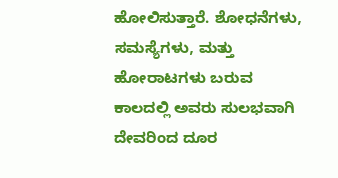ಹೋಲಿಸುತ್ತಾರೆ. ಶೋಧನೆಗಳು, ಸಮಸ್ಯೆಗಳು, ಮತ್ತು ಹೋರಾಟಗಳು ಬರುವ ಕಾಲದಲ್ಲಿ ಅವರು ಸುಲಭವಾಗಿ ದೇವರಿಂದ ದೂರ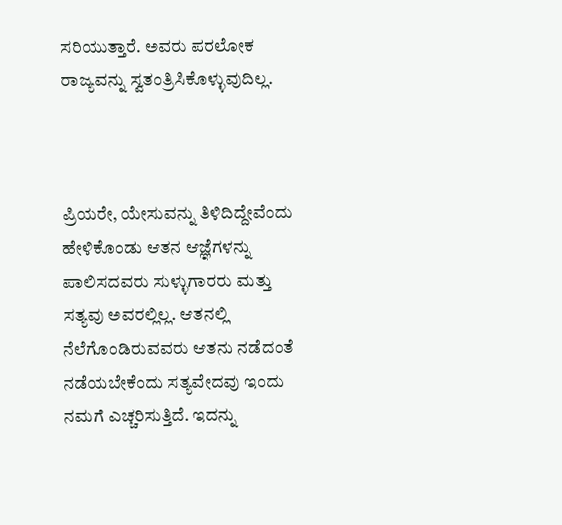ಸರಿಯುತ್ತಾರೆ. ಅವರು ಪರಲೋಕ ರಾಜ್ಯವನ್ನು ಸ್ವತಂತ್ರಿಸಿಕೊಳ್ಳುವುದಿಲ್ಲ.



ಪ್ರಿಯರೇ, ಯೇಸುವನ್ನು ತಿಳಿದಿದ್ದೇವೆಂದು ಹೇಳಿಕೊಂಡು ಆತನ ಆಜ್ಞೆಗಳನ್ನು ಪಾಲಿಸದವರು ಸುಳ್ಳುಗಾರರು ಮತ್ತು ಸತ್ಯವು ಅವರಲ್ಲಿಲ್ಲ. ಆತನಲ್ಲಿ ನೆಲೆಗೊಂಡಿರುವವರು ಆತನು ನಡೆದಂತೆ ನಡೆಯಬೇಕೆಂದು ಸತ್ಯವೇದವು ಇಂದು ನಮಗೆ ಎಚ್ಚರಿಸುತ್ತಿದೆ. ಇದನ್ನು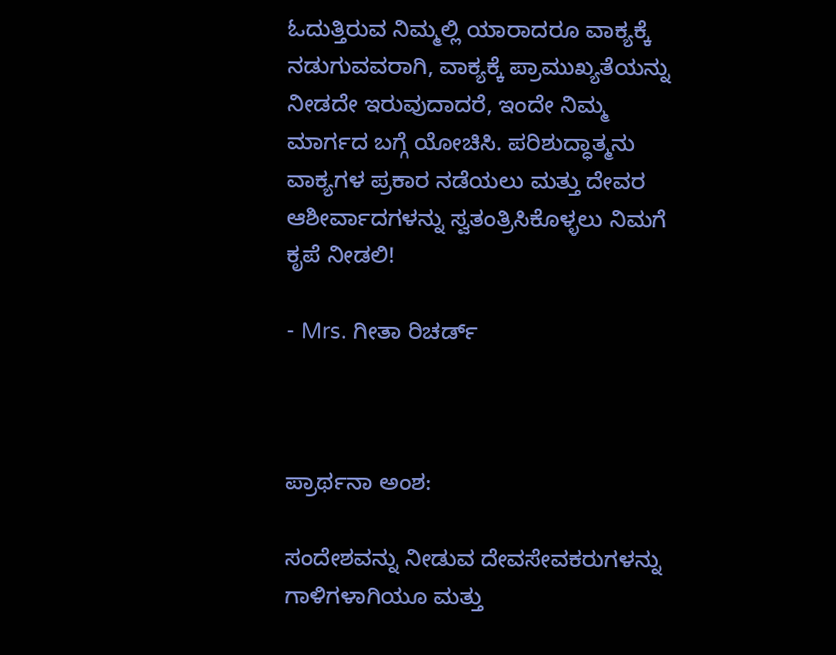ಓದುತ್ತಿರುವ ನಿಮ್ಮಲ್ಲಿ ಯಾರಾದರೂ ವಾಕ್ಯಕ್ಕೆ ನಡುಗುವವರಾಗಿ, ವಾಕ್ಯಕ್ಕೆ ಪ್ರಾಮುಖ್ಯತೆಯನ್ನು ನೀಡದೇ ಇರುವುದಾದರೆ, ಇಂದೇ ನಿಮ್ಮ ಮಾರ್ಗದ ಬಗ್ಗೆ ಯೋಚಿಸಿ. ಪರಿಶುದ್ಧಾತ್ಮನು ವಾಕ್ಯಗಳ ಪ್ರಕಾರ ನಡೆಯಲು ಮತ್ತು ದೇವರ ಆಶೀರ್ವಾದಗಳನ್ನು ಸ್ವತಂತ್ರಿಸಿಕೊಳ್ಳಲು ನಿಮಗೆ ಕೃಪೆ ನೀಡಲಿ!

- Mrs. ಗೀತಾ ರಿಚರ್ಡ್



ಪ್ರಾರ್ಥನಾ ಅಂಶ:

ಸಂದೇಶವನ್ನು ನೀಡುವ ದೇವಸೇವಕರುಗಳನ್ನು ಗಾಳಿಗಳಾಗಿಯೂ ಮತ್ತು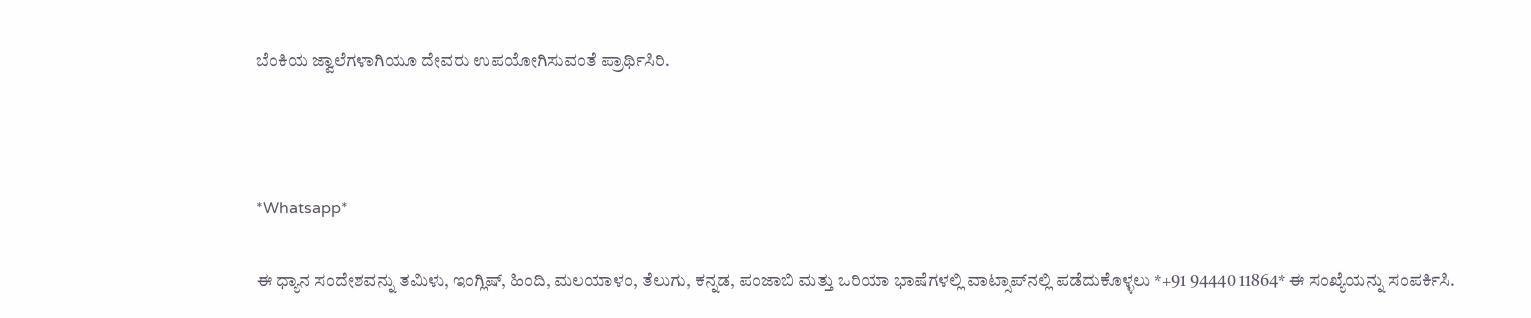ಬೆಂಕಿಯ ಜ್ವಾಲೆಗಳಾಗಿಯೂ ದೇವರು ಉಪಯೋಗಿಸುವಂತೆ ಪ್ರಾರ್ಥಿಸಿರಿ.



*Whatsapp*

ಈ ಧ್ಯಾನ ಸಂದೇಶವನ್ನು ತಮಿಳು, ಇಂಗ್ಲಿಷ್, ಹಿಂದಿ, ಮಲಯಾಳಂ, ತೆಲುಗು, ಕನ್ನಡ, ಪಂಜಾಬಿ ಮತ್ತು ಒರಿಯಾ ಭಾಷೆಗಳಲ್ಲಿ ವಾಟ್ಸಾಪ್‌ನಲ್ಲಿ ಪಡೆದುಕೊಳ್ಳಲು *+91 94440 11864* ಈ ಸಂಖ್ಯೆಯನ್ನು ಸಂಪರ್ಕಿಸಿ.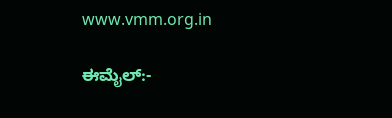www.vmm.org.in

ಈಮೈಲ್:-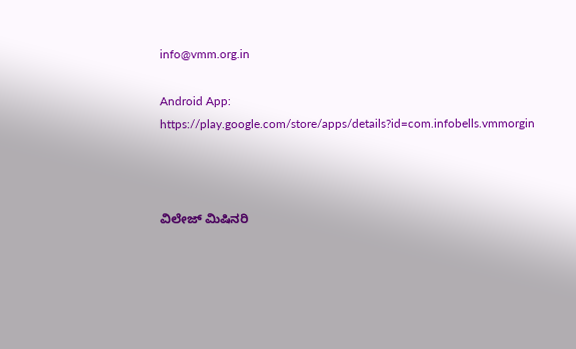info@vmm.org.in

Android App: https://play.google.com/store/apps/details?id=com.infobells.vmmorgin



ವಿಲೇಜ್ ಮಿಷಿನರಿ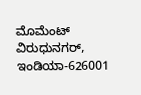ಮೊಮೆಂಟ್ ವಿರುಧುನಗರ್, ಇಂಡಿಯಾ-626001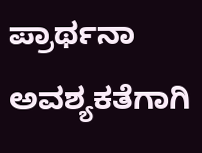ಪ್ರಾರ್ಥನಾ ಅವಶ್ಯಕತೆಗಾಗಿ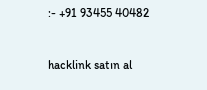:- +91 93455 40482



hacklink satın al